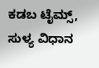ಕಡಬ ಟೈಮ್ಸ್, ಸುಳ್ಯ ವಿಧಾನ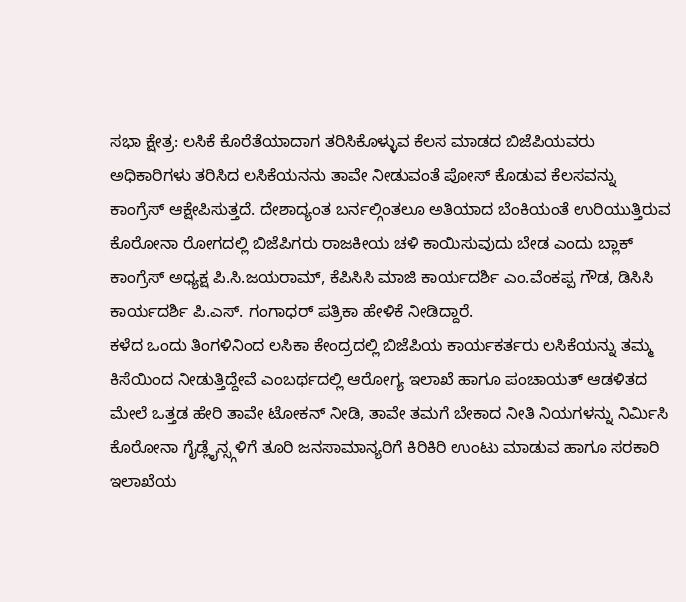ಸಭಾ ಕ್ಷೇತ್ರ: ಲಸಿಕೆ ಕೊರೆತೆಯಾದಾಗ ತರಿಸಿಕೊಳ್ಳುವ ಕೆಲಸ ಮಾಡದ ಬಿಜೆಪಿಯವರು ಅಧಿಕಾರಿಗಳು ತರಿಸಿದ ಲಸಿಕೆಯನನು ತಾವೇ ನೀಡುವಂತೆ ಪೋಸ್ ಕೊಡುವ ಕೆಲಸವನ್ನು ಕಾಂಗ್ರೆಸ್ ಆಕ್ಷೇಪಿಸುತ್ತದೆ. ದೇಶಾದ್ಯಂತ ಬರ್ನಲ್ಗಿಂತಲೂ ಅತಿಯಾದ ಬೆಂಕಿಯಂತೆ ಉರಿಯುತ್ತಿರುವ ಕೊರೋನಾ ರೋಗದಲ್ಲಿ ಬಿಜೆಪಿಗರು ರಾಜಕೀಯ ಚಳಿ ಕಾಯಿಸುವುದು ಬೇಡ ಎಂದು ಬ್ಲಾಕ್ ಕಾಂಗ್ರೆಸ್ ಅಧ್ಯಕ್ಷ ಪಿ.ಸಿ.ಜಯರಾಮ್, ಕೆಪಿಸಿಸಿ ಮಾಜಿ ಕಾರ್ಯದರ್ಶಿ ಎಂ.ವೆಂಕಪ್ಪ ಗೌಡ, ಡಿಸಿಸಿ ಕಾರ್ಯದರ್ಶಿ ಪಿ.ಎಸ್. ಗಂಗಾಧರ್ ಪತ್ರಿಕಾ ಹೇಳಿಕೆ ನೀಡಿದ್ದಾರೆ.
ಕಳೆದ ಒಂದು ತಿಂಗಳಿನಿಂದ ಲಸಿಕಾ ಕೇಂದ್ರದಲ್ಲಿ ಬಿಜೆಪಿಯ ಕಾರ್ಯಕರ್ತರು ಲಸಿಕೆಯನ್ನು ತಮ್ಮ ಕಿಸೆಯಿಂದ ನೀಡುತ್ತಿದ್ದೇವೆ ಎಂಬರ್ಥದಲ್ಲಿ ಆರೋಗ್ಯ ಇಲಾಖೆ ಹಾಗೂ ಪಂಚಾಯತ್ ಆಡಳಿತದ ಮೇಲೆ ಒತ್ತಡ ಹೇರಿ ತಾವೇ ಟೋಕನ್ ನೀಡಿ, ತಾವೇ ತಮಗೆ ಬೇಕಾದ ನೀತಿ ನಿಯಗಳನ್ನು ನಿರ್ಮಿಸಿ ಕೊರೋನಾ ಗೈಡ್ಲೈನ್ಸ್ಗಳಿಗೆ ತೂರಿ ಜನಸಾಮಾನ್ಯರಿಗೆ ಕಿರಿಕಿರಿ ಉಂಟು ಮಾಡುವ ಹಾಗೂ ಸರಕಾರಿ ಇಲಾಖೆಯ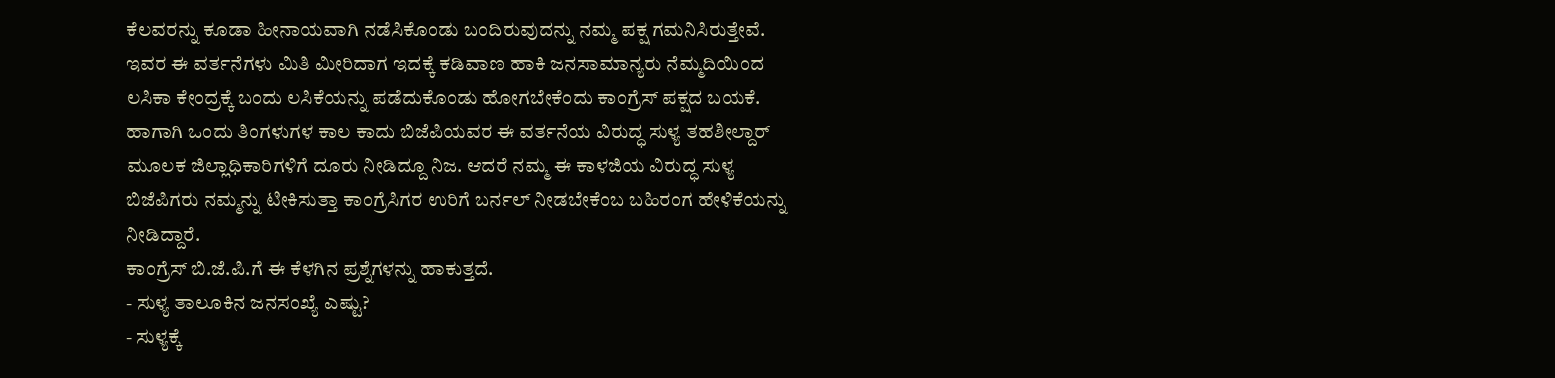ಕೆಲವರನ್ನು ಕೂಡಾ ಹೀನಾಯವಾಗಿ ನಡೆಸಿಕೊಂಡು ಬಂದಿರುವುದನ್ನು ನಮ್ಮ ಪಕ್ಷ ಗಮನಿಸಿರುತ್ತೇವೆ. ಇವರ ಈ ವರ್ತನೆಗಳು ಮಿತಿ ಮೀರಿದಾಗ ಇದಕ್ಕೆ ಕಡಿವಾಣ ಹಾಕಿ ಜನಸಾಮಾನ್ಯರು ನೆಮ್ಮದಿಯಿಂದ ಲಸಿಕಾ ಕೇಂದ್ರಕ್ಕೆ ಬಂದು ಲಸಿಕೆಯನ್ನು ಪಡೆದುಕೊಂಡು ಹೋಗಬೇಕೆಂದು ಕಾಂಗ್ರೆಸ್ ಪಕ್ಷದ ಬಯಕೆ. ಹಾಗಾಗಿ ಒಂದು ತಿಂಗಳುಗಳ ಕಾಲ ಕಾದು ಬಿಜೆಪಿಯವರ ಈ ವರ್ತನೆಯ ವಿರುದ್ಧ ಸುಳ್ಯ ತಹಶೀಲ್ದಾರ್ ಮೂಲಕ ಜಿಲ್ಲಾಧಿಕಾರಿಗಳಿಗೆ ದೂರು ನೀಡಿದ್ದೂ ನಿಜ. ಆದರೆ ನಮ್ಮ ಈ ಕಾಳಜಿಯ ವಿರುದ್ಧ ಸುಳ್ಯ ಬಿಜೆಪಿಗರು ನಮ್ಮನ್ನು ಟೀಕಿಸುತ್ತಾ ಕಾಂಗ್ರೆಸಿಗರ ಉರಿಗೆ ಬರ್ನಲ್ ನೀಡಬೇಕೆಂಬ ಬಹಿರಂಗ ಹೇಳಿಕೆಯನ್ನು ನೀಡಿದ್ದಾರೆ.
ಕಾಂಗ್ರೆಸ್ ಬಿ.ಜೆ.ಪಿ.ಗೆ ಈ ಕೆಳಗಿನ ಪ್ರಶ್ನೆಗಳನ್ನು ಹಾಕುತ್ತದೆ.
- ಸುಳ್ಯ ತಾಲೂಕಿನ ಜನಸಂಖ್ಯೆ ಎಷ್ಟು?
- ಸುಳ್ಯಕ್ಕೆ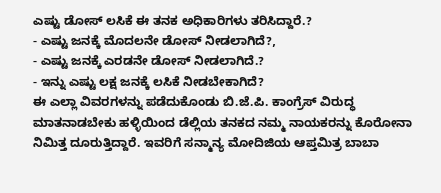ಎಷ್ಟು ಡೋಸ್ ಲಸಿಕೆ ಈ ತನಕ ಅಧಿಕಾರಿಗಳು ತರಿಸಿದ್ದಾರೆ.?
- ಎಷ್ಟು ಜನಕ್ಕೆ ಮೊದಲನೇ ಡೋಸ್ ನೀಡಲಾಗಿದೆ?,
- ಎಷ್ಟು ಜನಕ್ಕೆ ಎರಡನೇ ಡೋಸ್ ನೀಡಲಾಗಿದೆ.?
- ಇನ್ನು ಎಷ್ಟು ಲಕ್ಷ ಜನಕ್ಕೆ ಲಸಿಕೆ ನೀಡಬೇಕಾಗಿದೆ?
ಈ ಎಲ್ಲಾ ವಿವರಗಳನ್ನು ಪಡೆದುಕೊಂಡು ಬಿ.ಜೆ.ಪಿ. ಕಾಂಗ್ರೆಸ್ ವಿರುದ್ಧ ಮಾತನಾಡಬೇಕು ಹಳ್ಳಿಯಿಂದ ಡೆಲ್ಲಿಯ ತನಕದ ನಮ್ಮ ನಾಯಕರನ್ನು ಕೊರೋನಾ ನಿಮಿತ್ತ ದೂರುತ್ತಿದ್ದಾರೆ. ಇವರಿಗೆ ಸನ್ಮಾನ್ಯ ಮೋದಿಜಿಯ ಆಪ್ತಮಿತ್ರ ಬಾಬಾ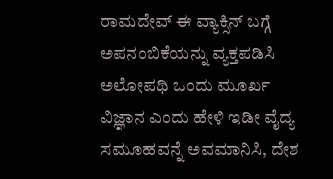ರಾಮದೇವ್ ಈ ವ್ಯಾಕ್ಸಿನ್ ಬಗ್ಗೆ ಅಪನಂಬಿಕೆಯನ್ನು ವ್ಯಕ್ತಪಡಿಸಿ ಅಲೋಪಥಿ ಒಂದು ಮೂರ್ಖ ವಿಜ್ಞಾನ ಎಂದು ಹೇಳಿ ಇಡೀ ವೈದ್ಯ ಸಮೂಹವನ್ನೆ ಅವಮಾನಿಸಿ, ದೇಶ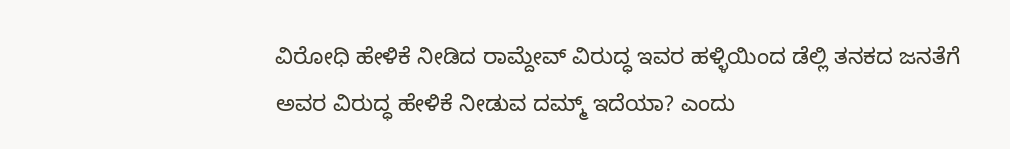ವಿರೋಧಿ ಹೇಳಿಕೆ ನೀಡಿದ ರಾಮ್ದೇವ್ ವಿರುದ್ಧ ಇವರ ಹಳ್ಳಿಯಿಂದ ಡೆಲ್ಲಿ ತನಕದ ಜನತೆಗೆ ಅವರ ವಿರುದ್ಧ ಹೇಳಿಕೆ ನೀಡುವ ದಮ್ಮ್ ಇದೆಯಾ? ಎಂದು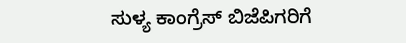ಸುಳ್ಯ ಕಾಂಗ್ರೆಸ್ ಬಿಜೆಪಿಗರಿಗೆ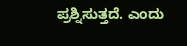ಪ್ರಶ್ನಿಸುತ್ತದೆ. ಎಂದು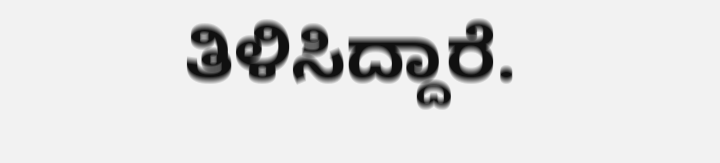ತಿಳಿಸಿದ್ದಾರೆ.